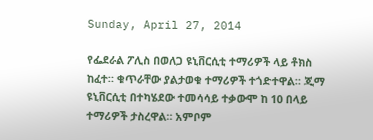Sunday, April 27, 2014

የፌደራል ፖሊስ በወለጋ ዩኒቨርሲቲ ተማሪዎች ላይ ቶክስ ከፈተ። ቁጥራቸው ያልታወቁ ተማሪዎች ተጎድተዋል። ጂማ ዩኒቨርሲቲ በተካሄደው ተመሳሳይ ተቃውሞ ከ 10 በላይ ተማሪዎች ታስረዋል። አምቦም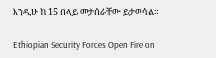እንዲሁ ከ 15 በላይ መታሰራቸው ይታወሳል።

Ethiopian Security Forces Open Fire on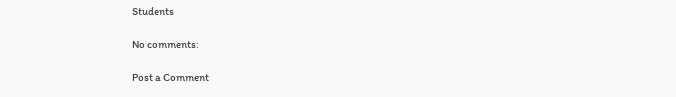Students

No comments:

Post a Comment